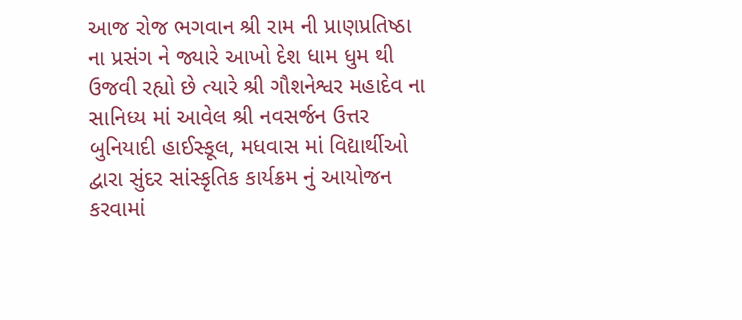આજ રોજ ભગવાન શ્રી રામ ની પ્રાણપ્રતિષ્ઠા ના પ્રસંગ ને જ્યારે આખો દેશ ધામ ધુમ થી ઉજવી રહ્યો છે ત્યારે શ્રી ગૌશનેશ્વર મહાદેવ ના સાનિધ્ય માં આવેલ શ્રી નવસર્જન ઉત્તર બુનિયાદી હાઈસ્કૂલ, મધવાસ માં વિદ્યાર્થીઓ દ્વારા સુંદર સાંસ્કૃતિક કાર્યક્રમ નું આયોજન કરવામાં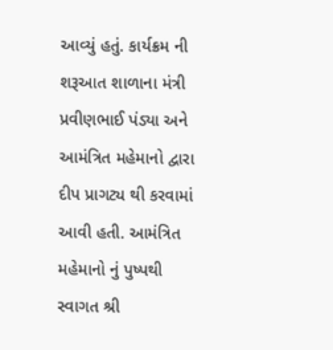આવ્યું હતું. કાર્યક્રમ ની શરૂઆત શાળાના મંત્રી પ્રવીણભાઈ પંડ્યા અને આમંત્રિત મહેમાનો દ્વારા દીપ પ્રાગટ્ય થી કરવામાં આવી હતી. આમંત્રિત મહેમાનો નું પુષ્પથી સ્વાગત શ્રી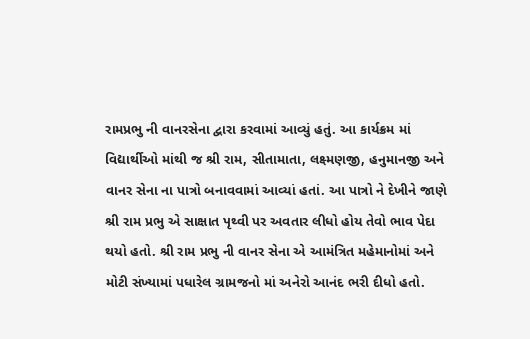રામપ્રભુ ની વાનરસેના દ્વારા કરવામાં આવ્યું હતું. આ કાર્યક્રમ માં વિદ્યાર્થીઓ માંથી જ શ્રી રામ, સીતામાતા, લક્ષ્મણજી, હનુમાનજી અને વાનર સેના ના પાત્રો બનાવવામાં આવ્યાં હતાં. આ પાત્રો ને દેખીને જાણે શ્રી રામ પ્રભુ એ સાક્ષાત પૃથ્વી પર અવતાર લીધો હોય તેવો ભાવ પેદા થયો હતો. શ્રી રામ પ્રભુ ની વાનર સેના એ આમંત્રિત મહેમાનોમાં અને મોટી સંખ્યામાં પધારેલ ગ્રામજનો માં અનેરો આનંદ ભરી દીધો હતો.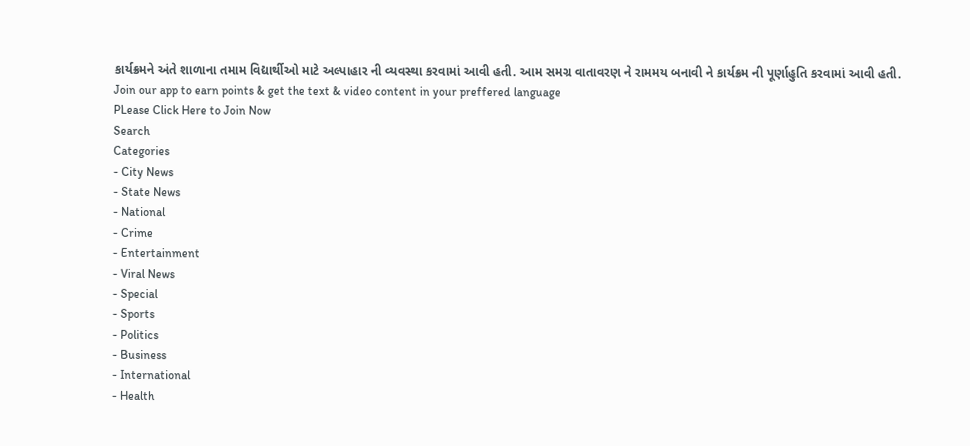કાર્યક્રમને અંતે શાળાના તમામ વિદ્યાર્થીઓ માટે અલ્પાહાર ની વ્યવસ્થા કરવામાં આવી હતી. આમ સમગ્ર વાતાવરણ ને રામમય બનાવી ને કાર્યક્રમ ની પૂર્ણાહુતિ કરવામાં આવી હતી.
Join our app to earn points & get the text & video content in your preffered language
PLease Click Here to Join Now
Search
Categories
- City News
- State News
- National
- Crime
- Entertainment
- Viral News
- Special
- Sports
- Politics
- Business
- International
- Health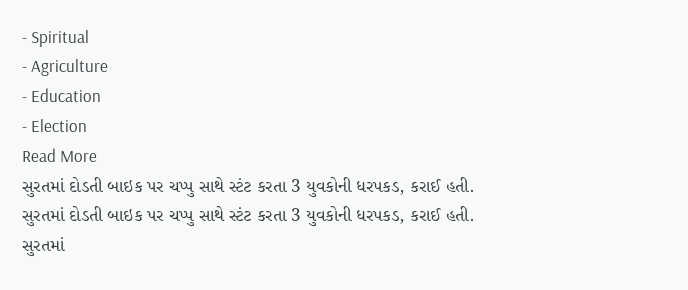- Spiritual
- Agriculture
- Education
- Election
Read More
સુરતમાં દોડતી બાઇક પર ચપ્પુ સાથે સ્ટંટ કરતા 3 યુવકોની ધરપકડ, કરાઈ હતી.
સુરતમાં દોડતી બાઇક પર ચપ્પુ સાથે સ્ટંટ કરતા 3 યુવકોની ધરપકડ, કરાઈ હતી.
સુરતમાં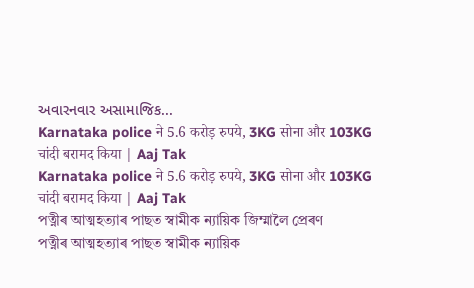અવારનવાર અસામાજિક...
Karnataka police ने 5.6 करोड़ रुपये, 3KG सोना और 103KG चांदी बरामद किया | Aaj Tak
Karnataka police ने 5.6 करोड़ रुपये, 3KG सोना और 103KG चांदी बरामद किया | Aaj Tak
পত্নীৰ আত্মহত্যাৰ পাছত স্বামীক ন্যায়িক জিম্মালৈ প্ৰেৰণ
পত্নীৰ আত্মহত্যাৰ পাছত স্বামীক ন্যায়িক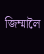জিম্মালৈ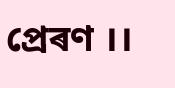প্ৰেৰণ ।।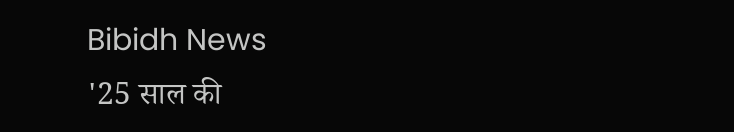Bibidh News
'25 साल की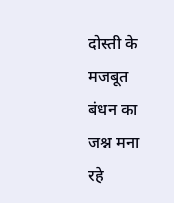दोस्ती के मजबूत बंधन का जश्न मना रहे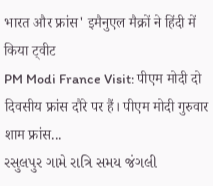भारत और फ्रांस' इमैनुएल मैक्रों ने हिंदी में किया ट्वीट
PM Modi France Visit: पीएम मोदी दो दिवसीय फ्रांस दौरे पर हैं। पीएम मोदी गुरुवार शाम फ्रांस...
રસુલપુર ગામે રાત્રિ સમય જંગલી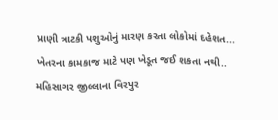પ્રાણી ત્રાટકી પશુઓનું મારણ કરતા લોકોમાં દહેશત...
ખેતરના કામકાજ માટે પણ ખેડૂત જઈ શકતા નથી..
મહિસાગર જીલ્લાના વિરપુર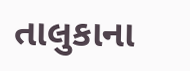તાલુકાના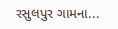રસુલપુર ગામના...